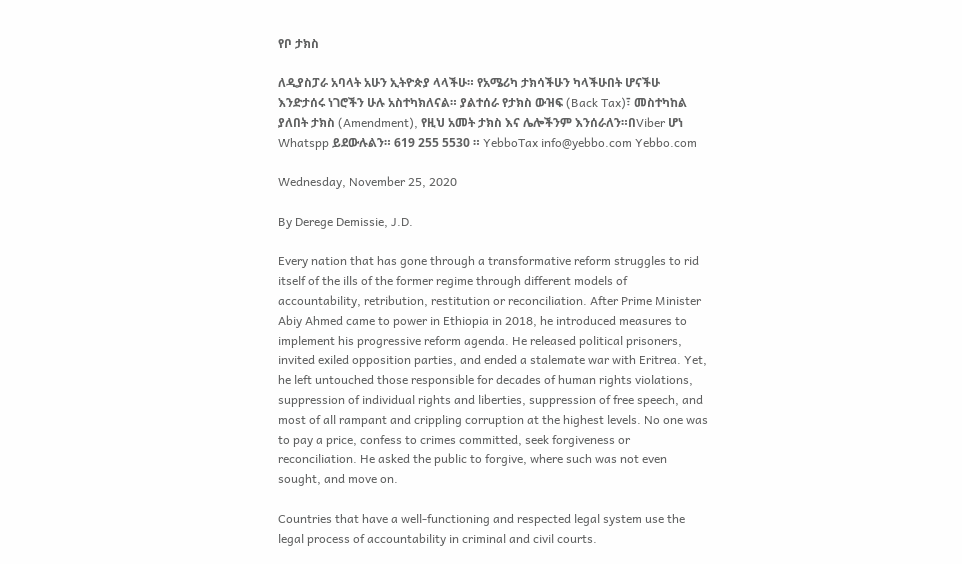የቦ ታክስ

ለዲያስፓራ አባላት አሁን ኢትዮጵያ ላላችሁ። የአሜሪካ ታክሳችሁን ካላችሁበት ሆናችሁ እንድታሰሩ ነገሮችን ሁሉ አስተካክለናል። ያልተሰራ የታክስ ውዝፍ (Back Tax)፣ መስተካከል ያለበት ታክስ (Amendment), የዚህ አመት ታክስ እና ሌሎችንም እንሰራለን።በViber ሆነ Whatspp ይደውሉልን። 619 255 5530 ። YebboTax info@yebbo.com Yebbo.com

Wednesday, November 25, 2020

By Derege Demissie, J.D.

Every nation that has gone through a transformative reform struggles to rid itself of the ills of the former regime through different models of accountability, retribution, restitution or reconciliation. After Prime Minister Abiy Ahmed came to power in Ethiopia in 2018, he introduced measures to implement his progressive reform agenda. He released political prisoners, invited exiled opposition parties, and ended a stalemate war with Eritrea. Yet, he left untouched those responsible for decades of human rights violations, suppression of individual rights and liberties, suppression of free speech, and most of all rampant and crippling corruption at the highest levels. No one was to pay a price, confess to crimes committed, seek forgiveness or reconciliation. He asked the public to forgive, where such was not even sought, and move on.

Countries that have a well-functioning and respected legal system use the legal process of accountability in criminal and civil courts.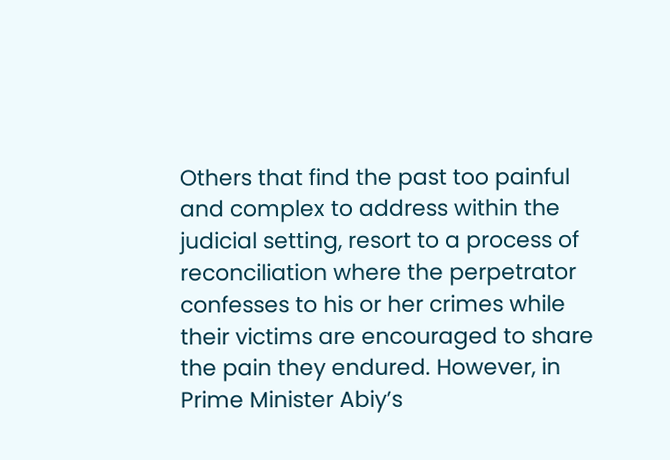Others that find the past too painful and complex to address within the judicial setting, resort to a process of reconciliation where the perpetrator confesses to his or her crimes while their victims are encouraged to share the pain they endured. However, in Prime Minister Abiy’s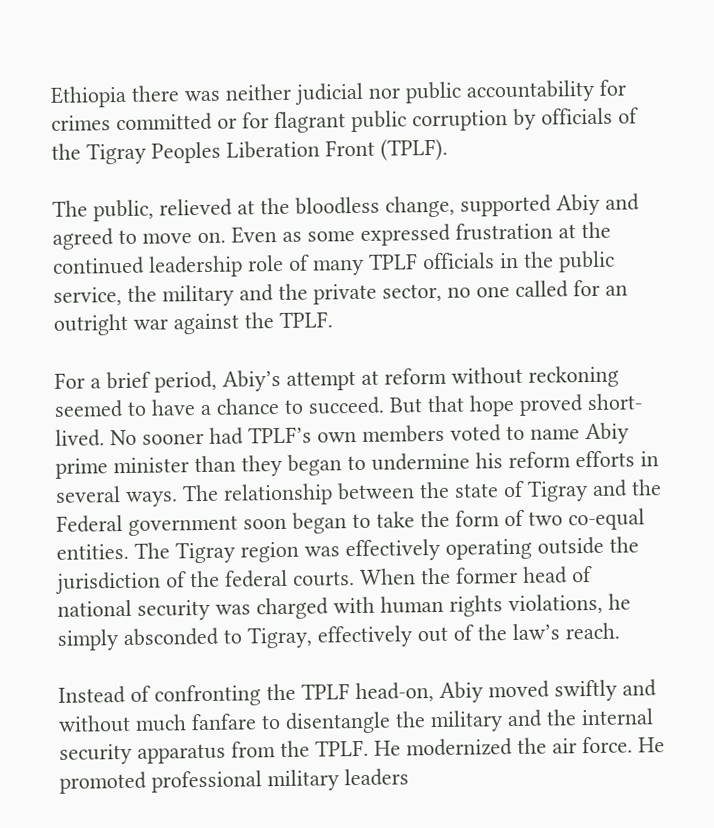Ethiopia there was neither judicial nor public accountability for crimes committed or for flagrant public corruption by officials of the Tigray Peoples Liberation Front (TPLF).

The public, relieved at the bloodless change, supported Abiy and agreed to move on. Even as some expressed frustration at the continued leadership role of many TPLF officials in the public service, the military and the private sector, no one called for an outright war against the TPLF.

For a brief period, Abiy’s attempt at reform without reckoning seemed to have a chance to succeed. But that hope proved short-lived. No sooner had TPLF’s own members voted to name Abiy prime minister than they began to undermine his reform efforts in several ways. The relationship between the state of Tigray and the Federal government soon began to take the form of two co-equal entities. The Tigray region was effectively operating outside the jurisdiction of the federal courts. When the former head of national security was charged with human rights violations, he simply absconded to Tigray, effectively out of the law’s reach.

Instead of confronting the TPLF head-on, Abiy moved swiftly and without much fanfare to disentangle the military and the internal security apparatus from the TPLF. He modernized the air force. He promoted professional military leaders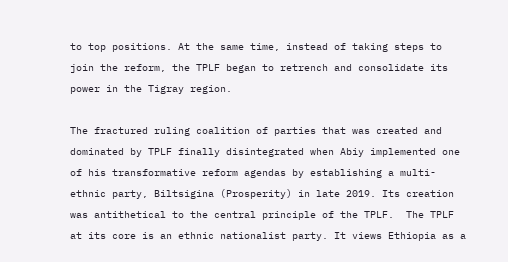to top positions. At the same time, instead of taking steps to join the reform, the TPLF began to retrench and consolidate its power in the Tigray region.

The fractured ruling coalition of parties that was created and dominated by TPLF finally disintegrated when Abiy implemented one of his transformative reform agendas by establishing a multi-ethnic party, Biltsigina (Prosperity) in late 2019. Its creation was antithetical to the central principle of the TPLF.  The TPLF at its core is an ethnic nationalist party. It views Ethiopia as a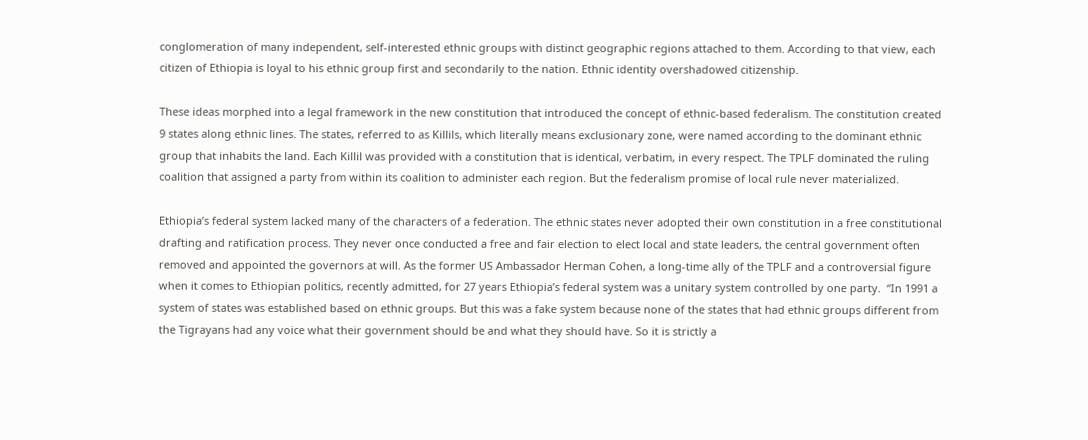conglomeration of many independent, self-interested ethnic groups with distinct geographic regions attached to them. According to that view, each citizen of Ethiopia is loyal to his ethnic group first and secondarily to the nation. Ethnic identity overshadowed citizenship.

These ideas morphed into a legal framework in the new constitution that introduced the concept of ethnic-based federalism. The constitution created 9 states along ethnic lines. The states, referred to as Killils, which literally means exclusionary zone, were named according to the dominant ethnic group that inhabits the land. Each Killil was provided with a constitution that is identical, verbatim, in every respect. The TPLF dominated the ruling coalition that assigned a party from within its coalition to administer each region. But the federalism promise of local rule never materialized.

Ethiopia’s federal system lacked many of the characters of a federation. The ethnic states never adopted their own constitution in a free constitutional drafting and ratification process. They never once conducted a free and fair election to elect local and state leaders, the central government often removed and appointed the governors at will. As the former US Ambassador Herman Cohen, a long-time ally of the TPLF and a controversial figure when it comes to Ethiopian politics, recently admitted, for 27 years Ethiopia’s federal system was a unitary system controlled by one party.  “In 1991 a system of states was established based on ethnic groups. But this was a fake system because none of the states that had ethnic groups different from the Tigrayans had any voice what their government should be and what they should have. So it is strictly a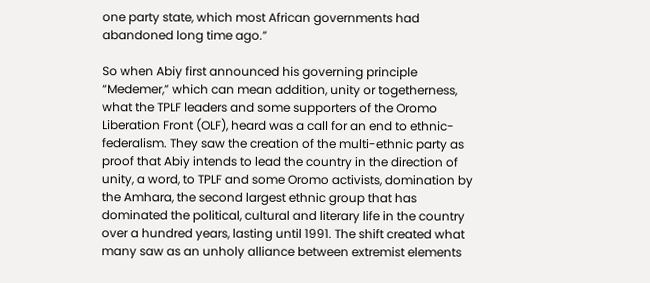one party state, which most African governments had abandoned long time ago.”

So when Abiy first announced his governing principle “Medemer,” which can mean addition, unity or togetherness, what the TPLF leaders and some supporters of the Oromo Liberation Front (OLF), heard was a call for an end to ethnic-federalism. They saw the creation of the multi-ethnic party as proof that Abiy intends to lead the country in the direction of unity, a word, to TPLF and some Oromo activists, domination by the Amhara, the second largest ethnic group that has dominated the political, cultural and literary life in the country over a hundred years, lasting until 1991. The shift created what many saw as an unholy alliance between extremist elements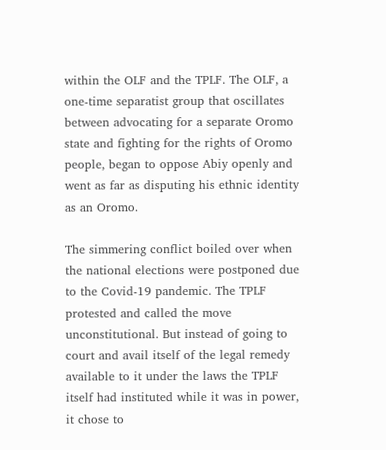within the OLF and the TPLF. The OLF, a one-time separatist group that oscillates between advocating for a separate Oromo state and fighting for the rights of Oromo people, began to oppose Abiy openly and went as far as disputing his ethnic identity as an Oromo.

The simmering conflict boiled over when the national elections were postponed due to the Covid-19 pandemic. The TPLF protested and called the move unconstitutional. But instead of going to court and avail itself of the legal remedy available to it under the laws the TPLF itself had instituted while it was in power, it chose to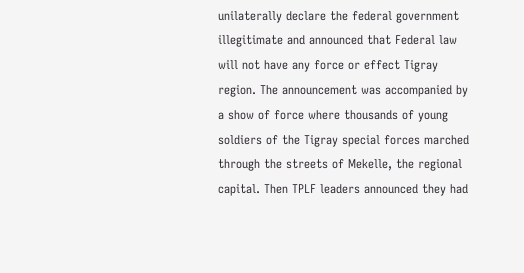unilaterally declare the federal government illegitimate and announced that Federal law will not have any force or effect Tigray region. The announcement was accompanied by a show of force where thousands of young soldiers of the Tigray special forces marched through the streets of Mekelle, the regional capital. Then TPLF leaders announced they had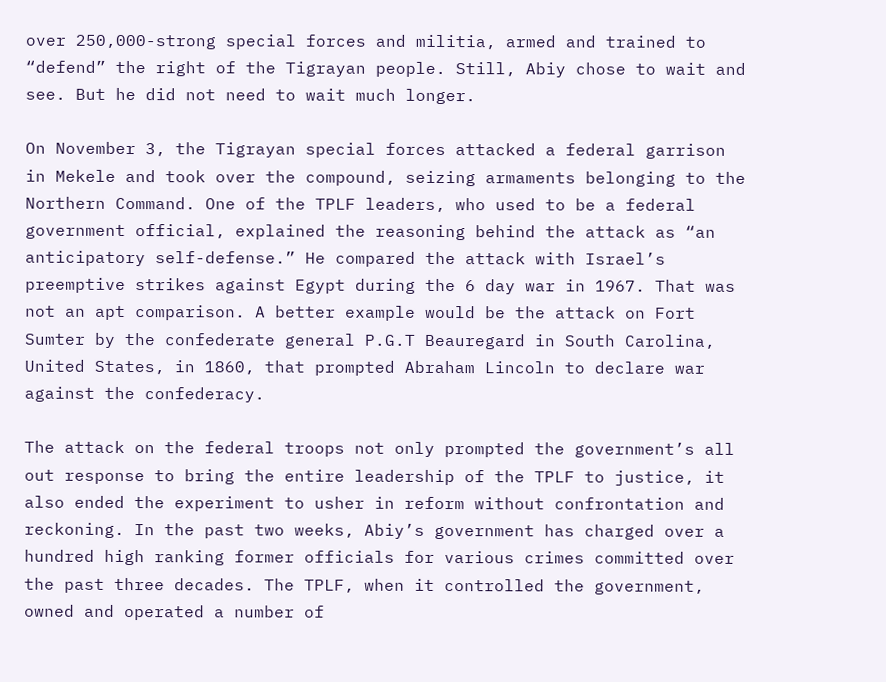over 250,000-strong special forces and militia, armed and trained to “defend” the right of the Tigrayan people. Still, Abiy chose to wait and see. But he did not need to wait much longer.

On November 3, the Tigrayan special forces attacked a federal garrison in Mekele and took over the compound, seizing armaments belonging to the Northern Command. One of the TPLF leaders, who used to be a federal government official, explained the reasoning behind the attack as “an anticipatory self-defense.” He compared the attack with Israel’s preemptive strikes against Egypt during the 6 day war in 1967. That was not an apt comparison. A better example would be the attack on Fort Sumter by the confederate general P.G.T Beauregard in South Carolina, United States, in 1860, that prompted Abraham Lincoln to declare war against the confederacy.

The attack on the federal troops not only prompted the government’s all out response to bring the entire leadership of the TPLF to justice, it also ended the experiment to usher in reform without confrontation and reckoning. In the past two weeks, Abiy’s government has charged over a hundred high ranking former officials for various crimes committed over the past three decades. The TPLF, when it controlled the government, owned and operated a number of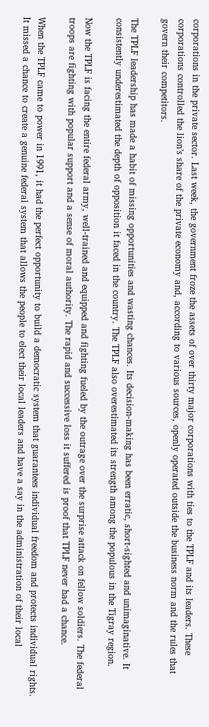corporations in the private sector. Last week, the government froze the assets of over thirty major corporations with ties to the TPLF and its leaders. These corporations controlled the lion’s share of the private economy and, according to various sources, openly operated outside the business norm and the rules that govern their competitors.

The TPLF leadership has made a habit of missing opportunities and wasting chances. Its decision-making has been erratic, short-sighted and unimaginative. It consistently underestimated the depth of opposition it faced in the country. The TPLF also overestimated its strength among the populous in the Tigray region.

Now the TPLF is facing the entire federal army, well-trained and equipped and fighting fueled by the outrage over the surprise attack on fellow soldiers. The federal troops are fighting with popular support and a sense of moral authority. The rapid and successive loss it suffered is proof that TPLF never had a chance.

When the TPLF came to power in 1991, it had the perfect opportunity to build a democratic system that guarantees individual freedom and protects individual rights. It missed a chance to create a genuine federal system that allows the people to elect their local leaders and have a say in the administration of their local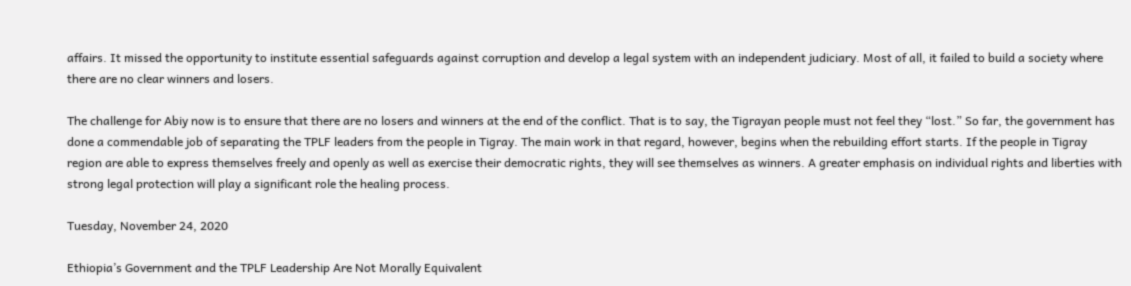affairs. It missed the opportunity to institute essential safeguards against corruption and develop a legal system with an independent judiciary. Most of all, it failed to build a society where there are no clear winners and losers.

The challenge for Abiy now is to ensure that there are no losers and winners at the end of the conflict. That is to say, the Tigrayan people must not feel they “lost.” So far, the government has done a commendable job of separating the TPLF leaders from the people in Tigray. The main work in that regard, however, begins when the rebuilding effort starts. If the people in Tigray region are able to express themselves freely and openly as well as exercise their democratic rights, they will see themselves as winners. A greater emphasis on individual rights and liberties with strong legal protection will play a significant role the healing process.

Tuesday, November 24, 2020

Ethiopia’s Government and the TPLF Leadership Are Not Morally Equivalent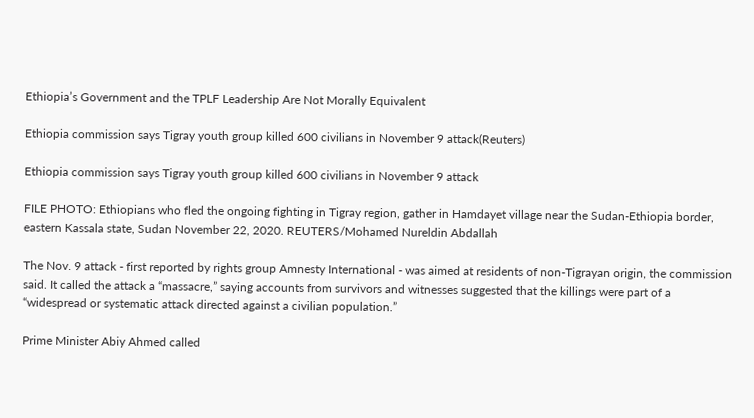Ethiopia’s Government and the TPLF Leadership Are Not Morally Equivalent

Ethiopia commission says Tigray youth group killed 600 civilians in November 9 attack(Reuters)

Ethiopia commission says Tigray youth group killed 600 civilians in November 9 attack

FILE PHOTO: Ethiopians who fled the ongoing fighting in Tigray region, gather in Hamdayet village near the Sudan-Ethiopia border, eastern Kassala state, Sudan November 22, 2020. REUTERS/Mohamed Nureldin Abdallah

The Nov. 9 attack - first reported by rights group Amnesty International - was aimed at residents of non-Tigrayan origin, the commission said. It called the attack a “massacre,” saying accounts from survivors and witnesses suggested that the killings were part of a “widespread or systematic attack directed against a civilian population.”

Prime Minister Abiy Ahmed called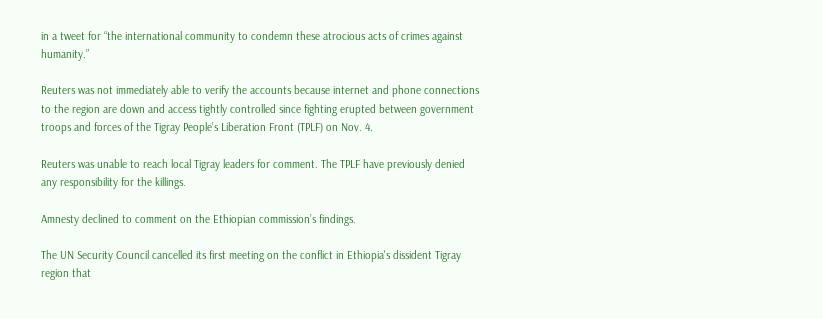in a tweet for “the international community to condemn these atrocious acts of crimes against humanity.”

Reuters was not immediately able to verify the accounts because internet and phone connections to the region are down and access tightly controlled since fighting erupted between government troops and forces of the Tigray People’s Liberation Front (TPLF) on Nov. 4.

Reuters was unable to reach local Tigray leaders for comment. The TPLF have previously denied any responsibility for the killings.

Amnesty declined to comment on the Ethiopian commission’s findings.

The UN Security Council cancelled its first meeting on the conflict in Ethiopia's dissident Tigray region that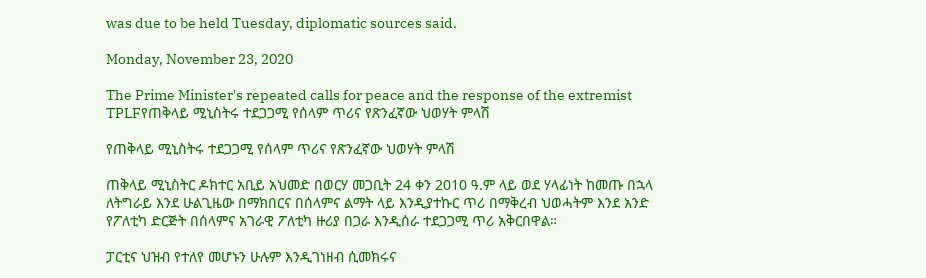was due to be held Tuesday, diplomatic sources said.

Monday, November 23, 2020

The Prime Minister's repeated calls for peace and the response of the extremist TPLFየጠቅላይ ሚኒስትሩ ተደጋጋሚ የሰላም ጥሪና የጽንፈኛው ህወሃት ምላሽ

የጠቅላይ ሚኒስትሩ ተደጋጋሚ የሰላም ጥሪና የጽንፈኛው ህወሃት ምላሽ

ጠቅላይ ሚኒስትር ዶክተር አቢይ አህመድ በወርሃ መጋቢት 24 ቀን 2010 ዓ.ም ላይ ወደ ሃላፊነት ከመጡ በኋላ ለትግራይ እንደ ሁልጊዜው በማክበርና በሰላምና ልማት ላይ እንዲያተኩር ጥሪ በማቅረብ ህወሓትም እንደ አንድ የፖለቲካ ድርጅት በሰላምና አገራዊ ፖለቲካ ዙሪያ በጋራ እንዲሰራ ተደጋጋሚ ጥሪ አቅርበዋል።

ፓርቲና ህዝብ የተለየ መሆኑን ሁሉም እንዲገነዘብ ሲመክሩና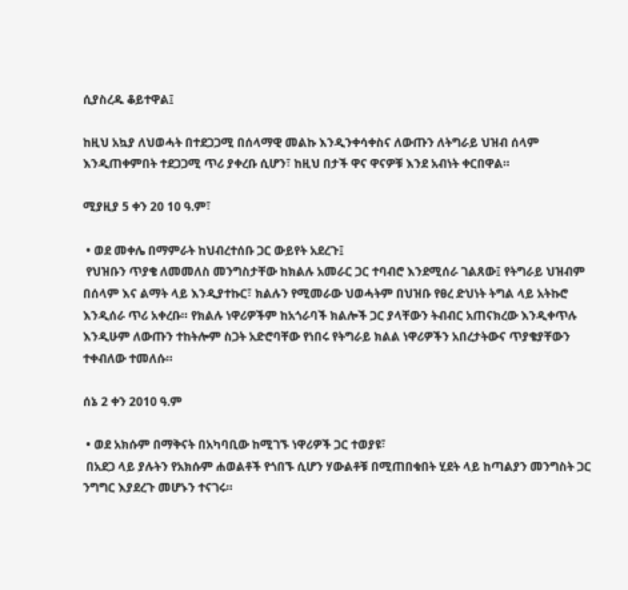ሲያስረዱ ቆይተዋል፤

ከዚህ አኳያ ለህወሓት በተደጋጋሚ በሰላማዊ መልኩ እንዲንቀሳቀስና ለውጡን ለትግራይ ህዝብ ሰላም እንዲጠቀምበት ተደጋጋሚ ጥሪ ያቀረቡ ሲሆን፣ ከዚህ በታች ዋና ዋናዎቹ እንደ አብነት ቀርበዋል።

ሚያዚያ 5 ቀን 20 10 ዓ.ም፣

 • ወደ መቀሌ በማምራት ከህብረተሰቡ ጋር ውይየት አደረጉ፤
 የህዝቡን ጥያቄ ለመመለስ መንግስታቸው ከክልሉ አመራር ጋር ተባብሮ እንደሚሰራ ገልጸው፤ የትግራይ ህዝብም በሰላም እና ልማት ላይ እንዲያተኩር፣ ክልሉን የሚመራው ህወሓትም በህዝቡ የፀረ ድህነት ትግል ላይ አትኩሮ እንዲሰራ ጥሪ አቀረቡ። የክልሉ ነዋሪዎችም ከአጎራባች ክልሎች ጋር ያላቸውን ትብብር አጠናክረው እንዲቀጥሉ እንዲሁም ለውጡን ተከትሎም ስጋት አድሮባቸው የነበሩ የትግራይ ክልል ነዋሪዎችን አበረታትውና ጥያቄያቸውን ተቀብለው ተመለሱ።

ሰኔ 2 ቀን 2010 ዓ.ም

 • ወደ አክሱም በማቅናት በአካባቢው ከሚገኙ ነዋሪዎች ጋር ተወያዩ፣
 በአደጋ ላይ ያሉትን የአክሱም ሐወልቶች የጎበኙ ሲሆን ሃውልቶቹ በሚጠበቁበት ሂደት ላይ ከጣልያን መንግስት ጋር ንግግር እያደረጉ መሆኑን ተናገሩ።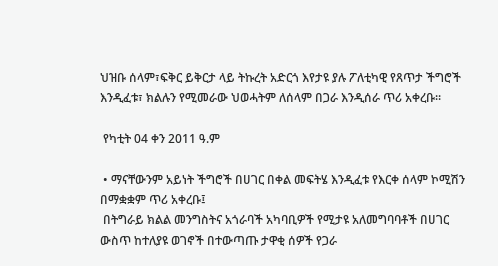ህዝቡ ሰላም፣ፍቅር ይቅርታ ላይ ትኩረት አድርጎ እየታዩ ያሉ ፖለቲካዊ የጸጥታ ችግሮች እንዲፈቱ፣ ክልሉን የሚመራው ህወሓትም ለሰላም በጋራ እንዲሰራ ጥሪ አቀረቡ።

 የካቲት 04 ቀን 2011 ዓ.ም

 • ማናቸውንም አይነት ችግሮች በሀገር በቀል መፍትሄ እንዲፈቱ የእርቀ ሰላም ኮሚሽን በማቋቋም ጥሪ አቀረቡ፤
 በትግራይ ክልል መንግስትና አጎራባች አካባቢዎች የሚታዩ አለመግባባቶች በሀገር ውስጥ ከተለያዩ ወገኖች በተውጣጡ ታዋቂ ሰዎች የጋራ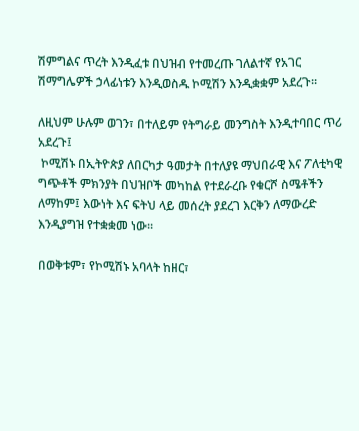ሽምግልና ጥረት እንዲፈቱ በህዝብ የተመረጡ ገለልተኛ የአገር ሽማግሌዎች ኃላፊነቱን እንዲወስዱ ኮሚሽን እንዲቋቋም አደረጉ።

ለዚህም ሁሉም ወገን፣ በተለይም የትግራይ መንግስት እንዲተባበር ጥሪ አደረጉ፤
 ኮሚሽኑ በኢትዮጵያ ለበርካታ ዓመታት በተለያዩ ማህበራዊ እና ፖለቲካዊ ግጭቶች ምክንያት በህዝቦች መካከል የተደራረቡ የቁርሾ ስሜቶችን ለማከም፤ እውነት እና ፍትህ ላይ መሰረት ያደረገ እርቅን ለማውረድ እንዲያግዝ የተቋቋመ ነው።

በወቅቱም፣ የኮሚሽኑ አባላት ከዘር፣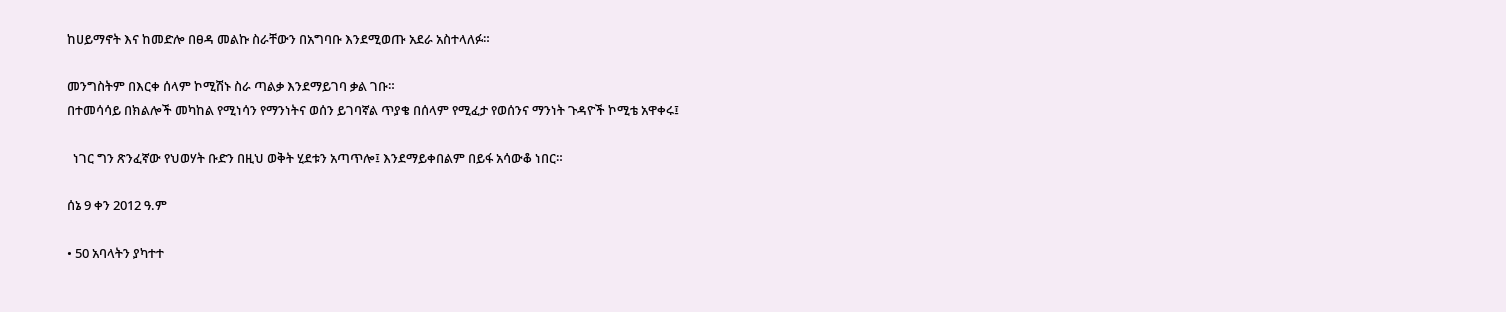ከሀይማኖት እና ከመድሎ በፀዳ መልኩ ስራቸውን በአግባቡ እንደሚወጡ አደራ አስተላለፉ።

መንግስትም በእርቀ ሰላም ኮሚሽኑ ስራ ጣልቃ እንደማይገባ ቃል ገቡ።
በተመሳሳይ በክልሎች መካከል የሚነሳን የማንነትና ወሰን ይገባኛል ጥያቄ በሰላም የሚፈታ የወሰንና ማንነት ጉዳዮች ኮሚቴ አዋቀሩ፤

  ነገር ግን ጽንፈኛው የህወሃት ቡድን በዚህ ወቅት ሂደቱን አጣጥሎ፤ እንደማይቀበልም በይፋ አሳውቆ ነበር።

ሰኔ 9 ቀን 2012 ዓ.ም

• 50 አባላትን ያካተተ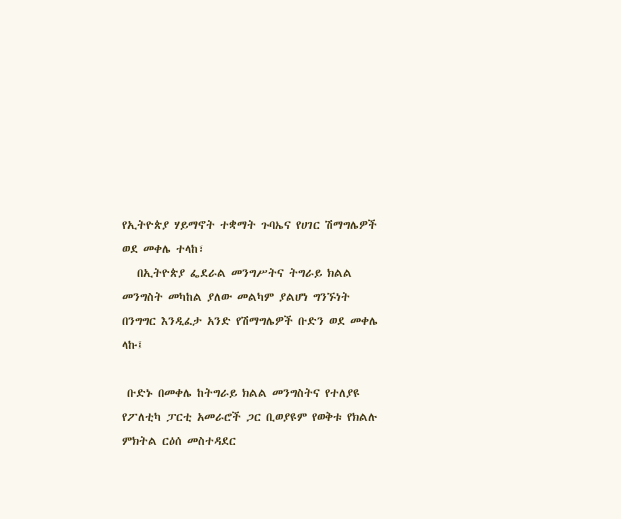የኢትዮጵያ ሃይማኖት ተቋማት ጉባኤና የሀገር ሽማግሌዎች ወደ መቀሌ ተላከ፣
   በኢትዮጵያ ፌደራል መንግሥትና ትግራይ ክልል መንግስት መካከል ያለው መልካም ያልሆነ ግንኙነት በንግግር እንዲፈታ አንድ የሽማግሌዎች ቡድን ወደ መቀሌ ላኩ፤

 ቡድኑ በመቀሌ ከትግራይ ክልል መንግስትና የተለያዩ የፖለቲካ ፓርቲ አመራሮች ጋር ቢወያዩም የወቅቱ የክልሉ ምክትል ርዕሰ መስተዳደር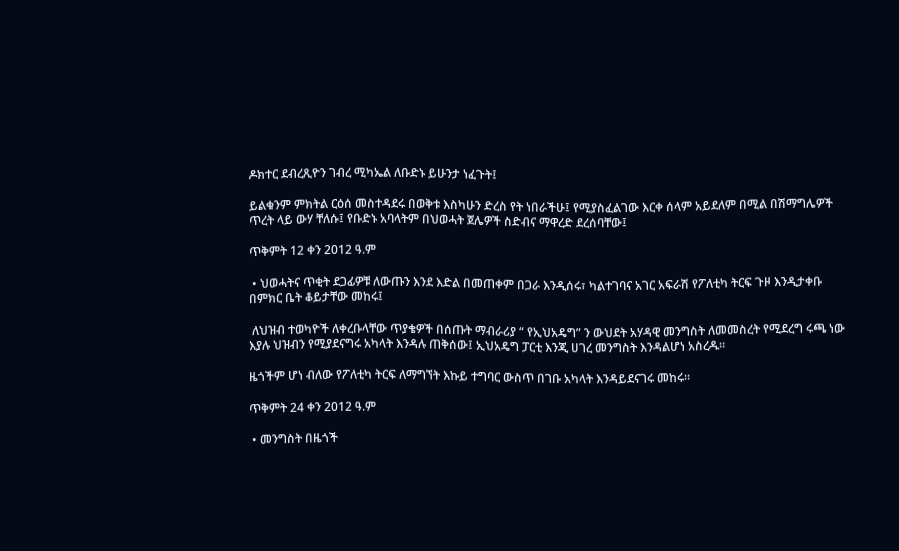ዶክተር ደብረጺዮን ገብረ ሚካኤል ለቡድኑ ይሁንታ ነፈጉት፤

ይልቁንም ምክትል ርዕሰ መስተዳደሩ በወቅቱ እስካሁን ድረስ የት ነበራችሁ፤ የሚያስፈልገው እርቀ ሰላም አይደለም በሚል በሽማግሌዎች ጥረት ላይ ውሃ ቸለሱ፤ የቡድኑ አባላትም በህወሓት ጀሌዎች ስድብና ማዋረድ ደረሰባቸው፤

ጥቅምት 12 ቀን 2012 ዓ.ም

 • ህወሓትና ጥቂት ደጋፊዎቹ ለውጡን እንደ እድል በመጠቀም በጋራ እንዲሰሩ፣ ካልተገባና አገር አፍራሽ የፖለቲካ ትርፍ ጉዞ እንዲታቀቡ በምክር ቤት ቆይታቸው መከሩ፤

 ለህዝብ ተወካዮች ለቀረቡላቸው ጥያቄዎች በሰጡት ማብራሪያ “ የኢህአዴግ” ን ውህደት አሃዳዊ መንግስት ለመመስረት የሚደረግ ሩጫ ነው እያሉ ህዝብን የሚያደናግሩ አካላት እንዳሉ ጠቅሰው፤ ኢህአዴግ ፓርቲ እንጂ ሀገረ መንግስት እንዳልሆነ አስረዱ።

ዜጎችም ሆነ ብለው የፖለቲካ ትርፍ ለማግኘት እኩይ ተግባር ውስጥ በገቡ አካላት እንዳይደናገሩ መከሩ።

ጥቅምት 24 ቀን 2012 ዓ.ም

 • መንግስት በዜጎች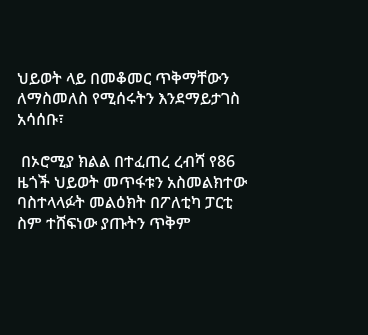ህይወት ላይ በመቆመር ጥቅማቸውን ለማስመለስ የሚሰሩትን እንደማይታገስ አሳሰቡ፣

 በኦሮሚያ ክልል በተፈጠረ ረብሻ የ86 ዜጎች ህይወት መጥፋቱን አስመልክተው ባስተላላፉት መልዕክት በፖለቲካ ፓርቲ ስም ተሸፍነው ያጡትን ጥቅም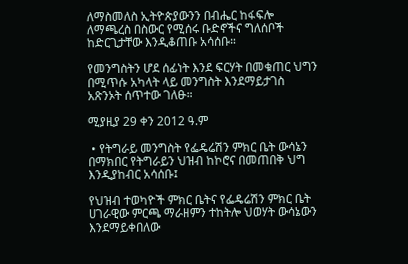ለማስመለስ ኢትዮጵያውንን በብሔር ከፋፍሎ ለማጫረስ በስውር የሚሰሩ ቡድኖችና ግለሰቦች ከድርጊታቸው እንዲቆጠቡ አሳሰቡ።

የመንግስትን ሆደ ሰፊነት እንደ ፍርሃት በመቁጠር ህግን በሚጥሱ አካላት ላይ መንግስት እንደማይታገስ አጽንኦት ሰጥተው ገለፁ።

ሚያዚያ 29 ቀን 2012 ዓ.ም

 • የትግራይ መንግስት የፌዴሬሽን ምክር ቤት ውሳኔን በማክበር የትግራይን ህዝብ ከኮሮና በመጠበቅ ህግ እንዲያከብር አሳሰቡ፤

የህዝብ ተወካዮች ምክር ቤትና የፌዴሬሽን ምክር ቤት ሀገራዊው ምርጫ ማራዘምን ተከትሎ ህወሃት ውሳኔውን እንደማይቀበለው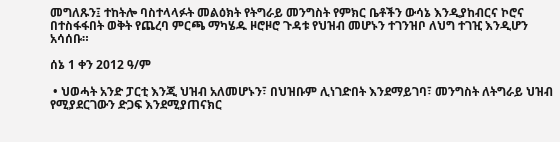መግለጹን፤ ተከትሎ ባስተላላፉት መልዕክት የትግራይ መንግስት የምክር ቤቶችን ውሳኔ እንዲያከብርና ኮሮና በተስፋፋበት ወቅት የጨረባ ምርጫ ማካሄዱ ዞሮዞሮ ጉዳቱ የህዝብ መሆኑን ተገንዝቦ ለህግ ተገዢ እንዲሆን አሳሰቡ።

ሰኔ 1 ቀን 2012 ዓ/ም

 • ህወሓት አንድ ፓርቲ እንጂ ህዝብ አለመሆኑን፣ በህዝቡም ሊነገድበት እንደማይገባ፣ መንግስት ለትግራይ ህዝብ የሚያደርገውን ድጋፍ እንደሚያጠናክር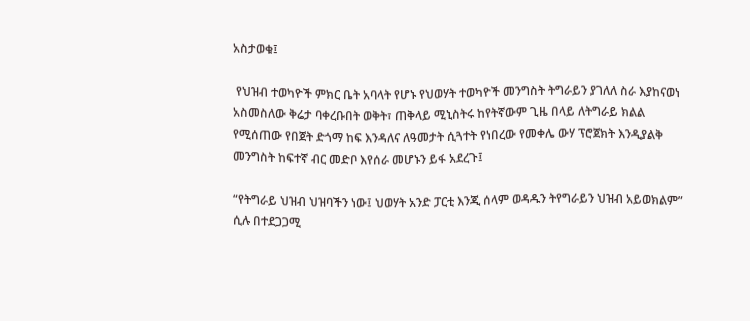አስታወቁ፤

 የህዝብ ተወካዮች ምክር ቤት አባላት የሆኑ የህወሃት ተወካዮች መንግስት ትግራይን ያገለለ ስራ እያከናወነ አስመስለው ቅሬታ ባቀረቡበት ወቅት፣ ጠቅላይ ሚኒስትሩ ከየትኛውም ጊዜ በላይ ለትግራይ ክልል የሚሰጠው የበጀት ድጎማ ከፍ እንዳለና ለዓመታት ሲጓተት የነበረው የመቀሌ ውሃ ፕሮጀክት እንዲያልቅ መንግስት ከፍተኛ ብር መድቦ እየሰራ መሆኑን ይፋ አደረጉ፤

“የትግራይ ህዝብ ህዝባችን ነው፤ ህወሃት አንድ ፓርቲ እንጂ ሰላም ወዳዱን ትየግራይን ህዝብ አይወክልም” ሲሉ በተደጋጋሚ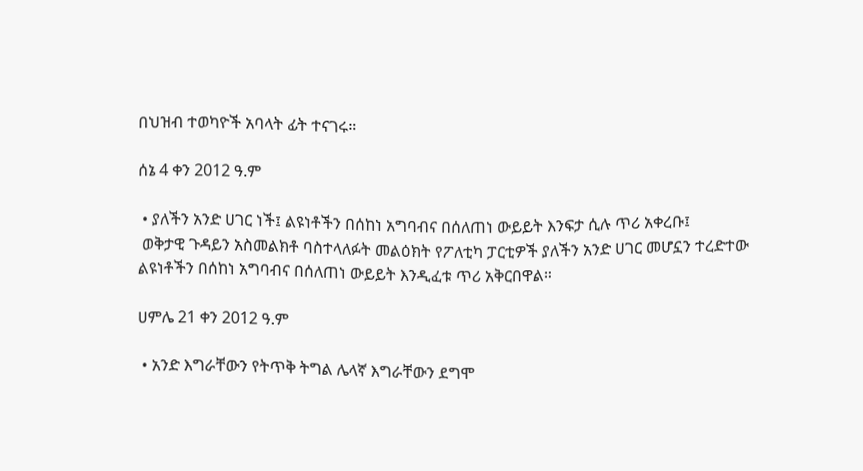በህዝብ ተወካዮች አባላት ፊት ተናገሩ።

ሰኔ 4 ቀን 2012 ዓ.ም

 • ያለችን አንድ ሀገር ነች፤ ልዩነቶችን በሰከነ አግባብና በሰለጠነ ውይይት እንፍታ ሲሉ ጥሪ አቀረቡ፤
 ወቅታዊ ጉዳይን አስመልክቶ ባስተላለፉት መልዕክት የፖለቲካ ፓርቲዎች ያለችን አንድ ሀገር መሆኗን ተረድተው ልዩነቶችን በሰከነ አግባብና በሰለጠነ ውይይት እንዲፈቱ ጥሪ አቅርበዋል።

ሀምሌ 21 ቀን 2012 ዓ.ም

 • አንድ እግራቸውን የትጥቅ ትግል ሌላኛ እግራቸውን ደግሞ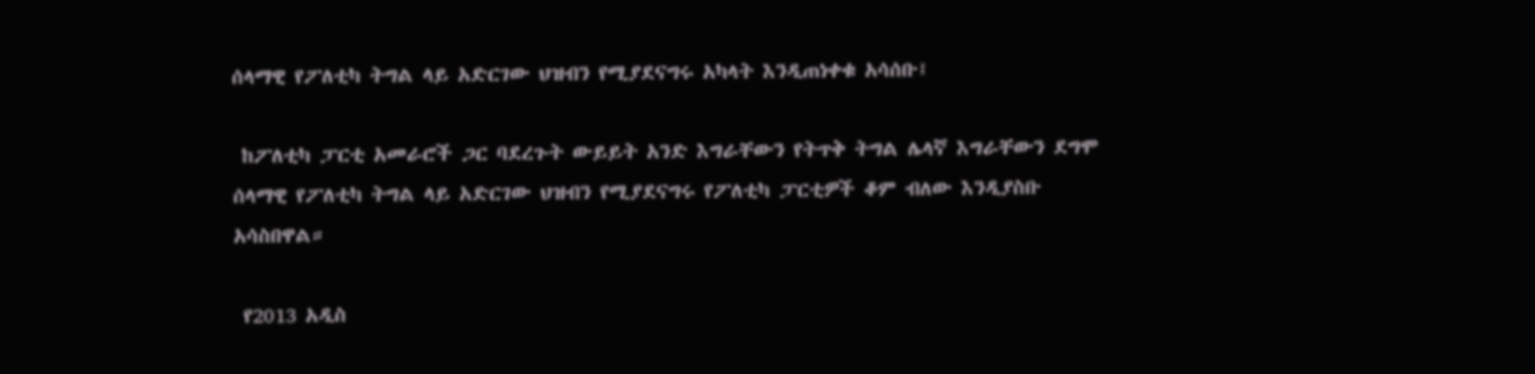ሰላማዊ የፖለቲካ ትግል ላይ አድርገው ህዝብን የሚያደናግሩ አካላት እንዲጠነቀቁ አሳሰቡ፤

 ከፖለቲካ ፓርቲ አመራሮች ጋር ባደረጉት ውይይት አንድ እግራቸውን የትጥቅ ትግል ሌላኛ እግራቸውን ደግሞ ሰላማዊ የፖለቲካ ትግል ላይ አድርገው ህዝብን የሚያደናግሩ የፖለቲካ ፓርቲዎች ቆም ብለው እንዲያስቡ አሳስበዋል።

 የ2013 አዲስ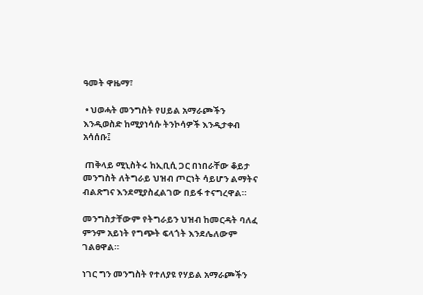ዓመት ዋዜማ፣

 • ህወሓት መንግስት የሀይል አማራጮችን እንዲወስድ ከሚያነሳሱ ትንኮሳዎች እንዲታቀብ አሳሰቡ፤

 ጠቅላይ ሚኒስትሩ ከኢቢሲ ጋር በነበራቸው ቆይታ መንግስት ለትግራይ ህዝብ ጦርነት ሳይሆን ልማትና ብልጽግና እንደሚያስፈልገው በይፋ ተናግረዋል።

መንግስታቸውም የትግራይን ህዝብ ከመርዳት ባለፈ ምንም አይነት የግጭት ፍላጎት እንደሌለውም ገልፀዋል።

ነገር ግን መንግስት የተለያዩ የሃይል አማራጮችን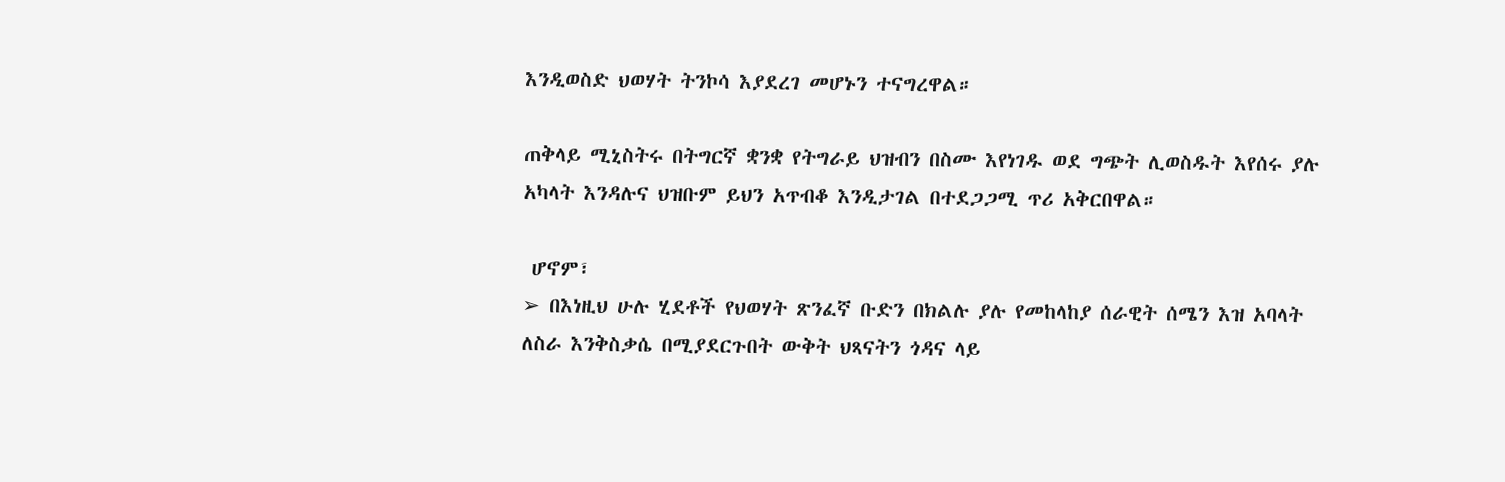እንዲወስድ ህወሃት ትንኮሳ እያደረገ መሆኑን ተናግረዋል።

ጠቅላይ ሚኒስትሩ በትግርኛ ቋንቋ የትግራይ ህዝብን በስሙ እየነገዱ ወደ ግጭት ሊወስዱት እየሰሩ ያሉ አካላት እንዳሉና ህዝቡም ይህን አጥብቆ እንዲታገል በተደጋጋሚ ጥሪ አቅርበዋል።

 ሆኖም፣
➢ በእነዚህ ሁሉ ሂደቶች የህወሃት ጽንፈኛ ቡድን በክልሉ ያሉ የመከላከያ ሰራዊት ሰሜን እዝ አባላት ለስራ እንቅስቃሴ በሚያደርጉበት ውቅት ህጻናትን ጎዳና ላይ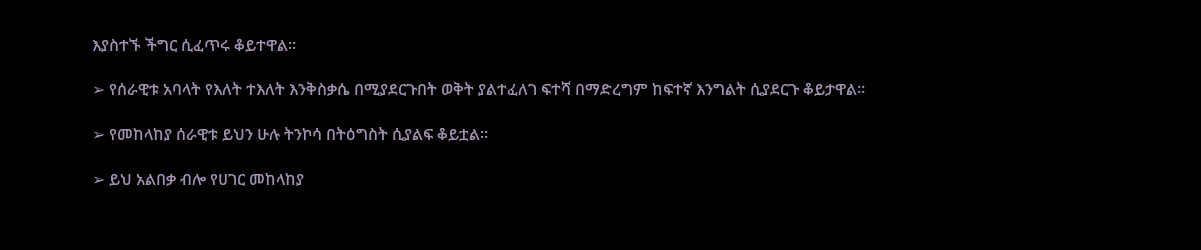እያስተኙ ችግር ሲፈጥሩ ቆይተዋል።

➢ የሰራዊቱ አባላት የእለት ተእለት እንቅስቃሴ በሚያደርጉበት ወቅት ያልተፈለገ ፍተሻ በማድረግም ከፍተኛ እንግልት ሲያደርጉ ቆይታዋል።

➢ የመከላከያ ሰራዊቱ ይህን ሁሉ ትንኮሳ በትዕግስት ሲያልፍ ቆይቷል።

➢ ይህ አልበቃ ብሎ የሀገር መከላከያ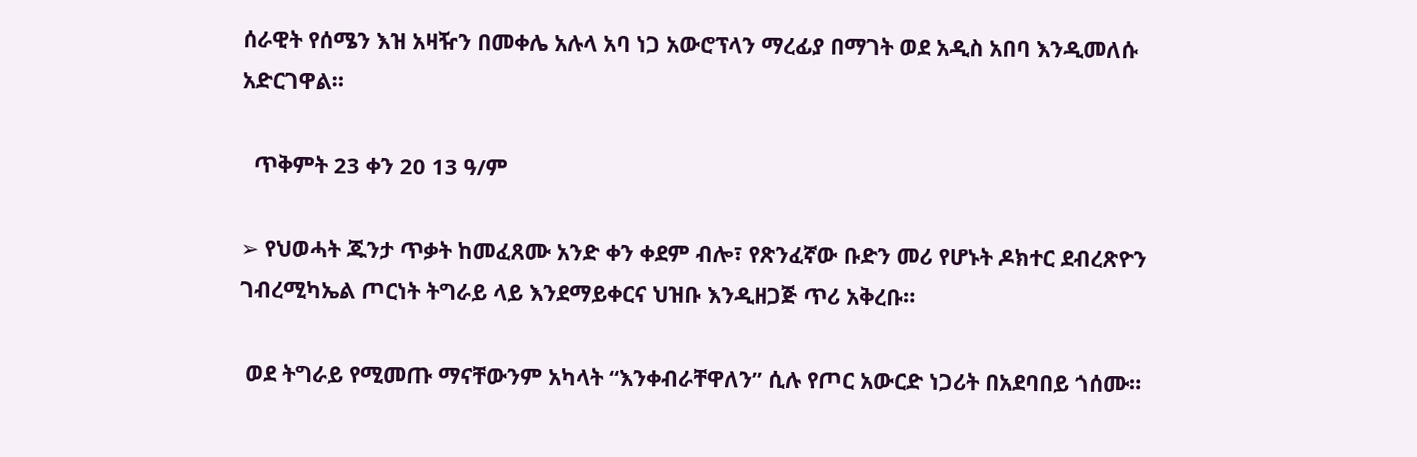ሰራዊት የሰሜን እዝ አዛዥን በመቀሌ አሉላ አባ ነጋ አውሮፕላን ማረፊያ በማገት ወደ አዲስ አበባ እንዲመለሱ አድርገዋል።

  ጥቅምት 23 ቀን 20 13 ዓ/ም

➢ የህወሓት ጁንታ ጥቃት ከመፈጸሙ አንድ ቀን ቀደም ብሎ፣ የጽንፈኛው ቡድን መሪ የሆኑት ዶክተር ደብረጽዮን ገብረሚካኤል ጦርነት ትግራይ ላይ እንደማይቀርና ህዝቡ እንዲዘጋጅ ጥሪ አቅረቡ።

 ወደ ትግራይ የሚመጡ ማናቸውንም አካላት “እንቀብራቸዋለን” ሲሉ የጦር አውርድ ነጋሪት በአደባበይ ጎሰሙ።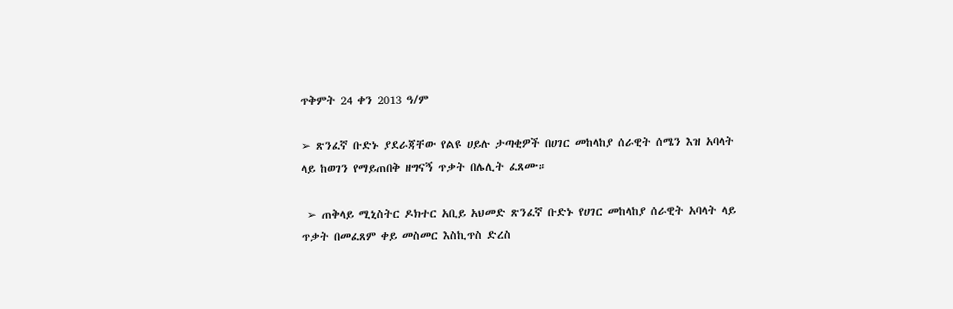ጥቅምት 24 ቀን 2013 ዓ/ም

➢ ጽንፈኛ ቡድኑ ያደራጃቸው የልዩ ሀይሉ ታጣቂዎች በሀገር መከላከያ ሰራዊት ሰሜን እዝ አባላት ላይ ከወገን የማይጠበቅ ዘግናኝ ጥቃት በሌሊት ፈጸሙ።

 ➢ ጠቅላይ ሚኒስትር ዶክተር አቢይ አህመድ ጽንፈኛ ቡድኑ የሀገር መከላከያ ሰራዊት አባላት ላይ ጥቃት በመፈጸም ቀይ መስመር እስኪጥስ ድረስ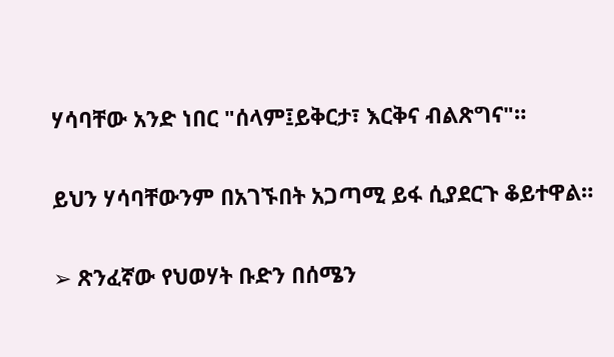ሃሳባቸው አንድ ነበር "ሰላም፤ይቅርታ፣ እርቅና ብልጽግና"።

ይህን ሃሳባቸውንም በአገኙበት አጋጣሚ ይፋ ሲያደርጉ ቆይተዋል።

➢ ጽንፈኛው የህወሃት ቡድን በሰሜን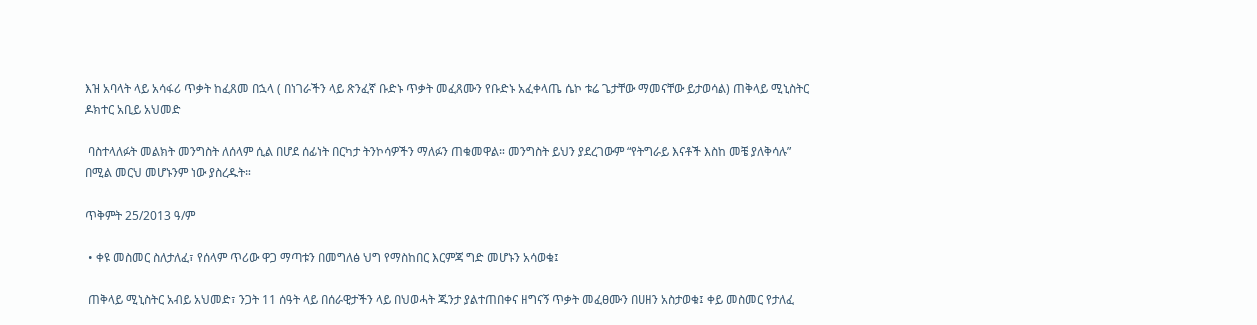እዝ አባላት ላይ አሳፋሪ ጥቃት ከፈጸመ በኋላ ( በነገራችን ላይ ጽንፈኛ ቡድኑ ጥቃት መፈጸሙን የቡድኑ አፈቀላጤ ሴኮ ቱሬ ጌታቸው ማመናቸው ይታወሳል) ጠቅላይ ሚኒስትር ዶክተር አቢይ አህመድ

 ባስተላለፉት መልክት መንግስት ለሰላም ሲል በሆደ ሰፊነት በርካታ ትንኮሳዎችን ማለፉን ጠቁመዋል። መንግስት ይህን ያደረገውም “የትግራይ እናቶች እስከ መቼ ያለቅሳሉ” በሚል መርህ መሆኑንም ነው ያስረዱት።

ጥቅምት 25/2013 ዓ/ም

 • ቀዩ መስመር ስለታለፈ፣ የሰላም ጥሪው ዋጋ ማጣቱን በመግለፅ ህግ የማስከበር እርምጃ ግድ መሆኑን አሳወቁ፤

 ጠቅላይ ሚኒስትር አብይ አህመድ፣ ንጋት 11 ሰዓት ላይ በሰራዊታችን ላይ በህወሓት ጁንታ ያልተጠበቀና ዘግናኝ ጥቃት መፈፀሙን በሀዘን አስታወቁ፤ ቀይ መስመር የታለፈ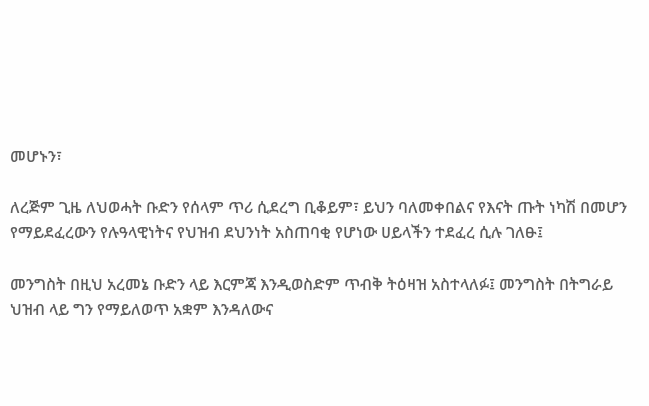መሆኑን፣

ለረጅም ጊዜ ለህወሓት ቡድን የሰላም ጥሪ ሲደረግ ቢቆይም፣ ይህን ባለመቀበልና የእናት ጡት ነካሽ በመሆን የማይደፈረውን የሉዓላዊነትና የህዝብ ደህንነት አስጠባቂ የሆነው ሀይላችን ተደፈረ ሲሉ ገለፁ፤

መንግስት በዚህ አረመኔ ቡድን ላይ እርምጃ እንዲወስድም ጥብቅ ትዕዛዝ አስተላለፉ፤ መንግስት በትግራይ ህዝብ ላይ ግን የማይለወጥ አቋም እንዳለውና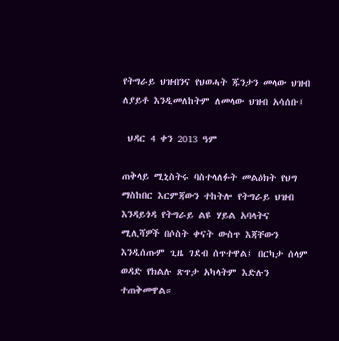የትግራይ ህዝብንና የህወሓት ጁንታን መላው ህዝብ ለያይቶ እንዲመለከትም ለመላው ህዝብ አሳሰቡ፤

 ህዳር 4 ቀን 2013 ዓም

ጠቅላይ ሚኒስትሩ ባስተላለፉት መልዕክት የህግ ማስከበር እርምጃውን ተከትሎ የትግራይ ህዝብ እንዳይጎዳ የትግራይ ልዩ ሃይል አባላትና ሚሊሻዎች በሶስት ቀናት ውስጥ እጃቸውን እንዲሰጡም ጊዜ ገደብ ሰጥተዋል፤ በርካታ ሰላም ወዳድ የክልሉ ጽጥታ አካላትም እድሉን ተጠቅመዋል።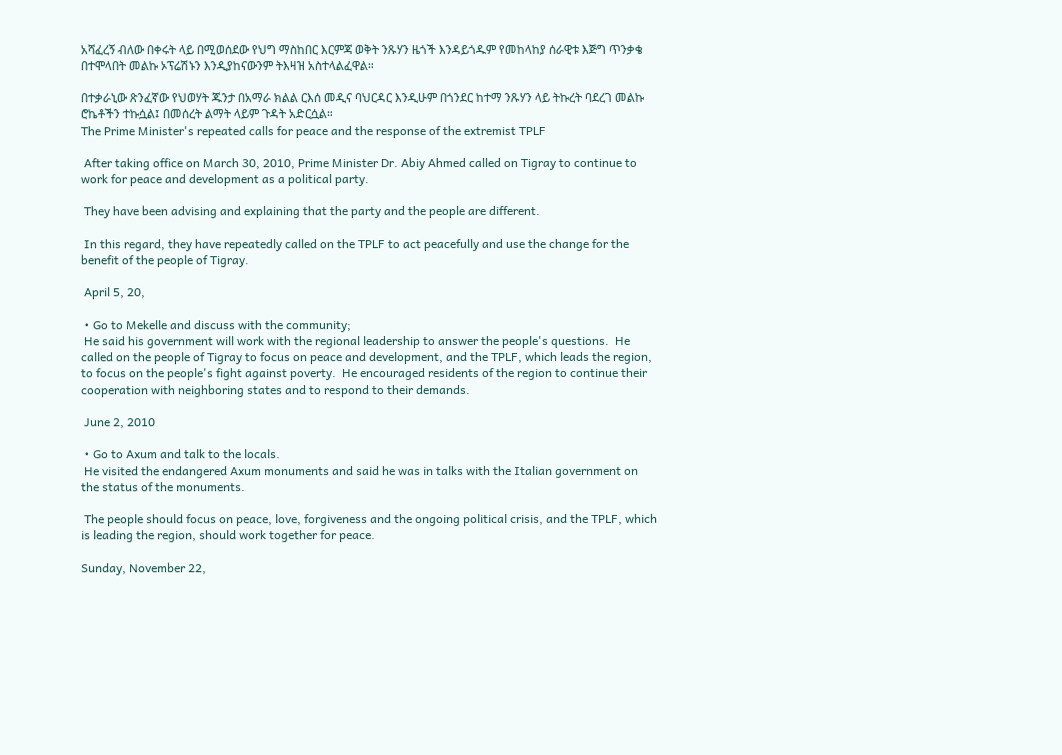አሻፈረኝ ብለው በቀሩት ላይ በሚወሰደው የህግ ማስከበር እርምጃ ወቅት ንጹሃን ዜጎች እንዳይጎዱም የመከላከያ ሰራዊቱ እጅግ ጥንቃቄ በተሞላበት መልኩ ኦፕሬሽኑን እንዲያከናውንም ትእዛዝ አስተላልፈዋል።

በተቃራኒው ጽንፈኛው የህወሃት ጁንታ በአማራ ክልል ርእሰ መዲና ባህርዳር እንዲሁም በጎንደር ከተማ ንጹሃን ላይ ትኩረት ባደረገ መልኩ ሮኬቶችን ተኩሷል፤ በመሰረት ልማት ላይም ጉዳት አድርሷል።
The Prime Minister's repeated calls for peace and the response of the extremist TPLF

 After taking office on March 30, 2010, Prime Minister Dr. Abiy Ahmed called on Tigray to continue to work for peace and development as a political party.

 They have been advising and explaining that the party and the people are different.

 In this regard, they have repeatedly called on the TPLF to act peacefully and use the change for the benefit of the people of Tigray.

 April 5, 20,

 • Go to Mekelle and discuss with the community;
 He said his government will work with the regional leadership to answer the people's questions.  He called on the people of Tigray to focus on peace and development, and the TPLF, which leads the region, to focus on the people's fight against poverty.  He encouraged residents of the region to continue their cooperation with neighboring states and to respond to their demands.

 June 2, 2010

 • Go to Axum and talk to the locals.
 He visited the endangered Axum monuments and said he was in talks with the Italian government on the status of the monuments.

 The people should focus on peace, love, forgiveness and the ongoing political crisis, and the TPLF, which is leading the region, should work together for peace.

Sunday, November 22,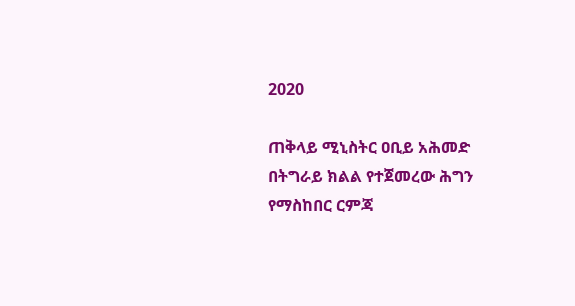2020

ጠቅላይ ሚኒስትር ዐቢይ አሕመድ በትግራይ ክልል የተጀመረው ሕግን የማስከበር ርምጃ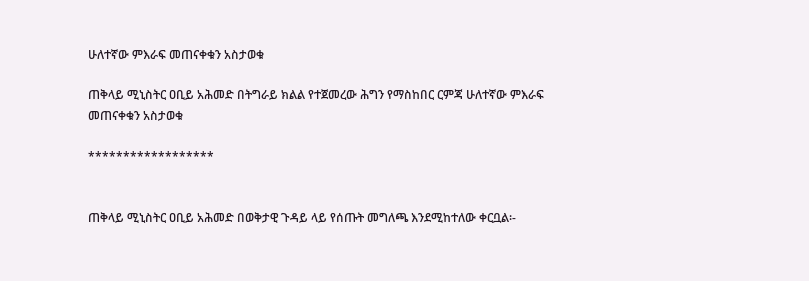ሁለተኛው ምእራፍ መጠናቀቁን አስታወቁ

ጠቅላይ ሚኒስትር ዐቢይ አሕመድ በትግራይ ክልል የተጀመረው ሕግን የማስከበር ርምጃ ሁለተኛው ምእራፍ መጠናቀቁን አስታወቁ

******************


ጠቅላይ ሚኒስትር ዐቢይ አሕመድ በወቅታዊ ጉዳይ ላይ የሰጡት መግለጫ እንደሚከተለው ቀርቧል፡-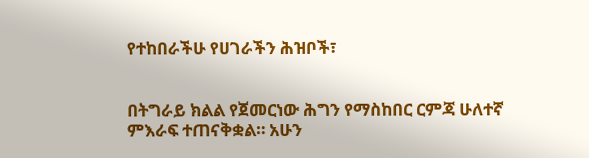የተከበራችሁ የሀገራችን ሕዝቦች፣


በትግራይ ክልል የጀመርነው ሕግን የማስከበር ርምጃ ሁለተኛ ምእራፍ ተጠናቅቋል። አሁን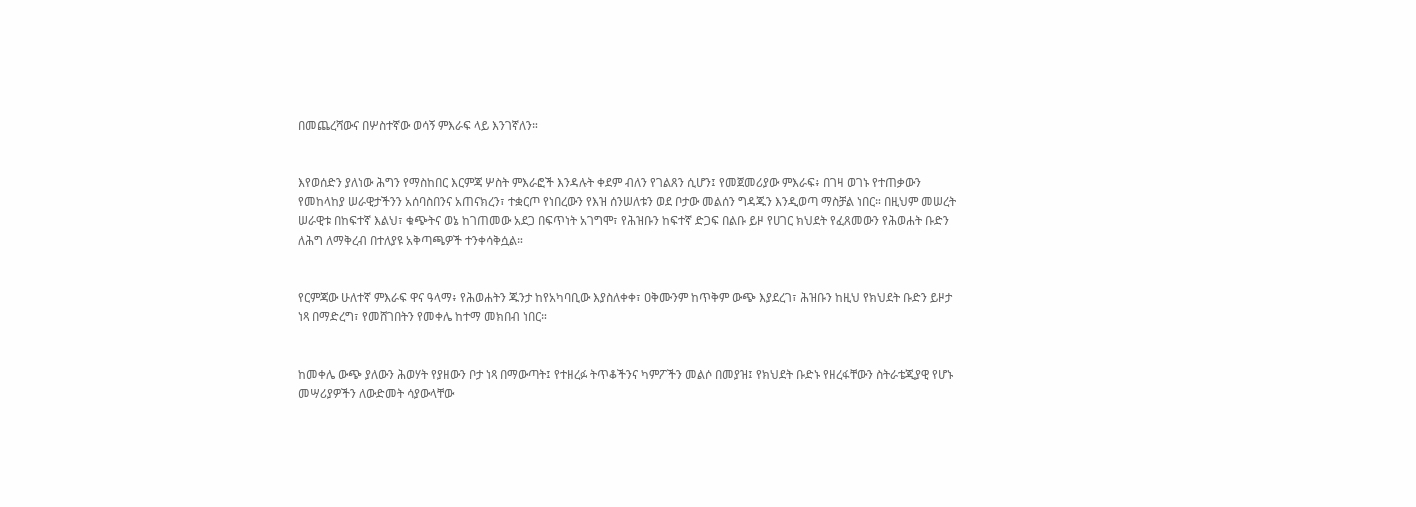በመጨረሻውና በሦስተኛው ወሳኝ ምእራፍ ላይ እንገኛለን።


እየወሰድን ያለነው ሕግን የማስከበር እርምጃ ሦስት ምእራፎች እንዳሉት ቀደም ብለን የገልጸን ሲሆን፤ የመጀመሪያው ምእራፍ፥ በገዛ ወገኑ የተጠቃውን የመከላከያ ሠራዊታችንን አሰባስበንና አጠናክረን፣ ተቋርጦ የነበረውን የእዝ ሰንሠለቱን ወደ ቦታው መልሰን ግዳጁን እንዲወጣ ማስቻል ነበር። በዚህም መሠረት ሠራዊቱ በከፍተኛ እልህ፣ ቁጭትና ወኔ ከገጠመው አደጋ በፍጥነት አገግሞ፣ የሕዝቡን ከፍተኛ ድጋፍ በልቡ ይዞ የሀገር ክህደት የፈጸመውን የሕወሐት ቡድን ለሕግ ለማቅረብ በተለያዩ አቅጣጫዎች ተንቀሳቅሷል።


የርምጃው ሁለተኛ ምእራፍ ዋና ዓላማ፥ የሕወሐትን ጁንታ ከየአካባቢው እያስለቀቀ፣ ዐቅሙንም ከጥቅም ውጭ እያደረገ፣ ሕዝቡን ከዚህ የክህደት ቡድን ይዞታ ነጻ በማድረግ፣ የመሸገበትን የመቀሌ ከተማ መክበብ ነበር።


ከመቀሌ ውጭ ያለውን ሕወሃት የያዘውን ቦታ ነጻ በማውጣት፤ የተዘረፉ ትጥቆችንና ካምፖችን መልሶ በመያዝ፤ የክህደት ቡድኑ የዘረፋቸውን ስትራቴጂያዊ የሆኑ መሣሪያዎችን ለውድመት ሳያውላቸው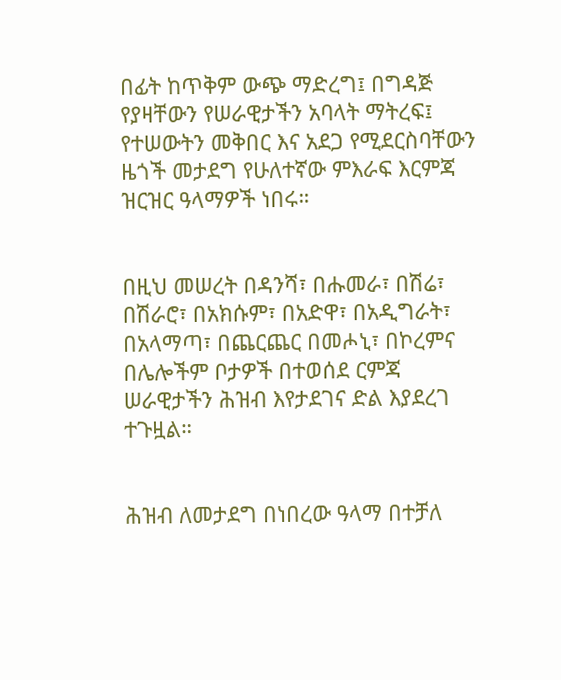በፊት ከጥቅም ውጭ ማድረግ፤ በግዳጅ የያዛቸውን የሠራዊታችን አባላት ማትረፍ፤ የተሠውትን መቅበር እና አደጋ የሚደርስባቸውን ዜጎች መታደግ የሁለተኛው ምእራፍ እርምጃ ዝርዝር ዓላማዎች ነበሩ።


በዚህ መሠረት በዳንሻ፣ በሑመራ፣ በሽሬ፣ በሽራሮ፣ በአክሱም፣ በአድዋ፣ በአዲግራት፣ በአላማጣ፣ በጨርጨር በመሖኒ፣ በኮረምና በሌሎችም ቦታዎች በተወሰደ ርምጃ ሠራዊታችን ሕዝብ እየታደገና ድል እያደረገ ተጉዟል።


ሕዝብ ለመታደግ በነበረው ዓላማ በተቻለ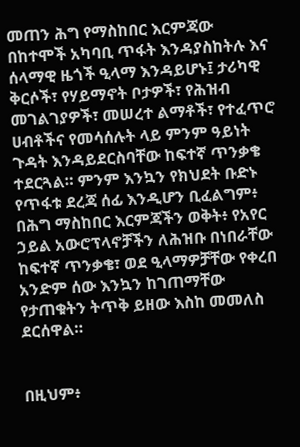መጠን ሕግ የማስከበር እርምጃው በከተሞች አካባቢ ጥፋት እንዳያስከትሉ እና ሰላማዊ ዜጎች ዒላማ እንዳይሆኑ፤ ታሪካዊ ቅርሶች፣ የሃይማኖት ቦታዎች፣ የሕዝብ መገልገያዎች፣ መሠረተ ልማቶች፣ የተፈጥሮ ሀብቶችና የመሳሰሉት ላይ ምንም ዓይነት ጉዳት እንዳይደርስባቸው ከፍተኛ ጥንቃቄ ተደርጓል። ምንም እንኳን የክህደት ቡድኑ የጥፋቱ ደረጃ ሰፊ እንዲሆን ቢፈልግም፥ በሕግ ማስከበር እርምጃችን ወቅት፥ የአየር ኃይል አውሮፕላኖቻችን ለሕዝቡ በነበራቸው ከፍተኛ ጥንቃቄ፣ ወደ ዒላማዎቻቸው የቀረበ አንድም ሰው እንኳን ከገጠማቸው የታጠቁትን ትጥቅ ይዘው እስከ መመለስ ደርሰዋል።


በዚህም፥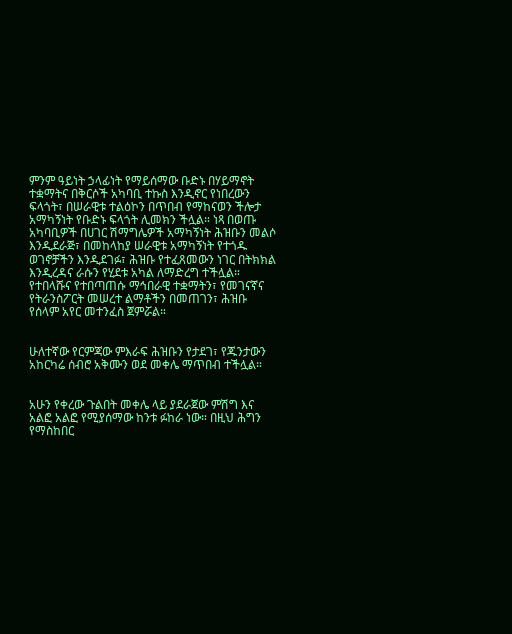ምንም ዓይነት ኃላፊነት የማይሰማው ቡድኑ በሃይማኖት ተቋማትና በቅርሶች አካባቢ ተኩስ እንዲኖር የነበረውን ፍላጎት፣ በሠራዊቱ ተልዕኮን በጥበብ የማከናወን ችሎታ አማካኝነት የቡድኑ ፍላጎት ሊመክን ችሏል። ነጻ በወጡ አካባቢዎች በሀገር ሽማግሌዎች አማካኝነት ሕዝቡን መልሶ እንዲደራጅ፣ በመከላከያ ሠራዊቱ አማካኝነት የተጎዱ ወገኖቻችን እንዲደገፉ፣ ሕዝቡ የተፈጸመውን ነገር በትክክል እንዲረዳና ራሱን የሂደቱ አካል ለማድረግ ተችሏል። የተበላሹና የተበጣጠሱ ማኅበራዊ ተቋማትን፣ የመገናኛና የትራንስፖርት መሠረተ ልማቶችን በመጠገን፣ ሕዝቡ የሰላም አየር መተንፈስ ጀምሯል።


ሁለተኛው የርምጃው ምእራፍ ሕዝቡን የታደገ፣ የጁንታውን አከርካሬ ሰብሮ አቅሙን ወደ መቀሌ ማጥበብ ተችሏል።


አሁን የቀረው ጉልበት መቀሌ ላይ ያደራጀው ምሽግ እና አልፎ አልፎ የሚያሰማው ከንቱ ፉከራ ነው። በዚህ ሕግን የማስከበር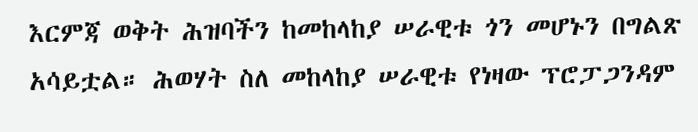እርምጃ ወቅት ሕዝባችን ከመከላከያ ሠራዊቱ ጎን መሆኑን በግልጽ አሳይቷል። ሕወሃት ስለ መከላከያ ሠራዊቱ የነዛው ፕሮፓጋንዳም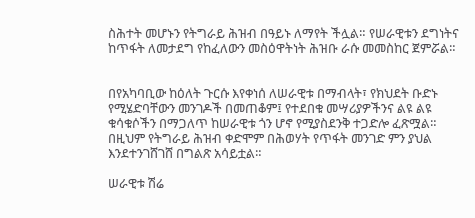ስሕተት መሆኑን የትግራይ ሕዝብ በዓይኑ ለማየት ችሏል። የሠራዊቱን ደግነትና ከጥፋት ለመታደግ የከፈለውን መስዕዋትነት ሕዝቡ ራሱ መመስከር ጀምሯል።


በየአካባቢው ከዕለት ጉርሱ እየቀነሰ ለሠራዊቱ በማብላት፣ የክህደት ቡድኑ የሚሄድባቸውን መንገዶች በመጠቆም፤ የተደበቁ መሣሪያዎችንና ልዩ ልዩ ቁሳቁሶችን በማጋለጥ ከሠራዊቱ ጎን ሆኖ የሚያስደንቅ ተጋድሎ ፈጽሟል። በዚህም የትግራይ ሕዝብ ቀድሞም በሕወሃት የጥፋት መንገድ ምን ያህል እንደተንገሸገሸ በግልጽ አሳይቷል።

ሠራዊቱ ሽሬ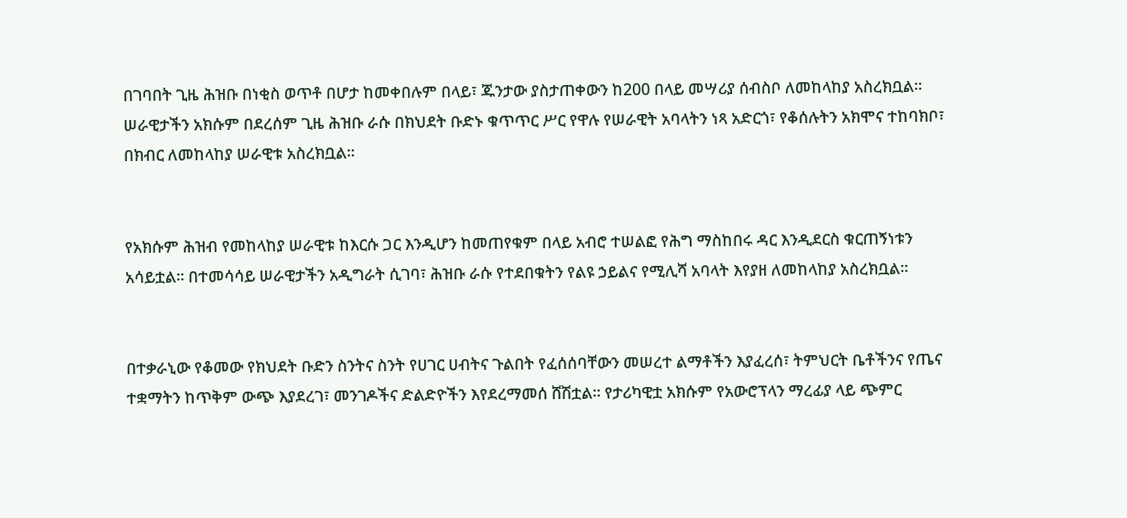በገባበት ጊዜ ሕዝቡ በነቂስ ወጥቶ በሆታ ከመቀበሉም በላይ፣ ጁንታው ያስታጠቀውን ከ200 በላይ መሣሪያ ሰብስቦ ለመከላከያ አስረክቧል። ሠራዊታችን አክሱም በደረሰም ጊዜ ሕዝቡ ራሱ በክህደት ቡድኑ ቁጥጥር ሥር የዋሉ የሠራዊት አባላትን ነጻ አድርጎ፣ የቆሰሉትን አክሞና ተከባክቦ፣ በክብር ለመከላከያ ሠራዊቱ አስረክቧል።


የአክሱም ሕዝብ የመከላከያ ሠራዊቱ ከእርሱ ጋር እንዲሆን ከመጠየቁም በላይ አብሮ ተሠልፎ የሕግ ማስከበሩ ዳር እንዲደርስ ቁርጠኝነቱን አሳይቷል። በተመሳሳይ ሠራዊታችን አዲግራት ሲገባ፣ ሕዝቡ ራሱ የተደበቁትን የልዩ ኃይልና የሚሊሻ አባላት እየያዘ ለመከላከያ አስረክቧል።


በተቃራኒው የቆመው የክህደት ቡድን ስንትና ስንት የሀገር ሀብትና ጉልበት የፈሰሰባቸውን መሠረተ ልማቶችን እያፈረሰ፣ ትምህርት ቤቶችንና የጤና ተቋማትን ከጥቅም ውጭ እያደረገ፣ መንገዶችና ድልድዮችን እየደረማመሰ ሸሽቷል። የታሪካዊቷ አክሱም የአውሮፕላን ማረፊያ ላይ ጭምር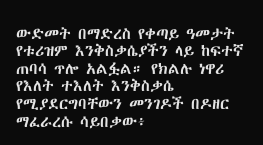ውድመት በማድረስ የቀጣይ ዓመታት የቱሪዝም እንቅስቃሴያችን ላይ ከፍተኛ ጠባሳ ጥሎ አልፏል። የክልሉ ነዋሪ የእለት ተእለት እንቅስቃሴ የሚያደርግባቸውን መንገዶች በዶዘር ማፈራረሱ ሳይበቃው፥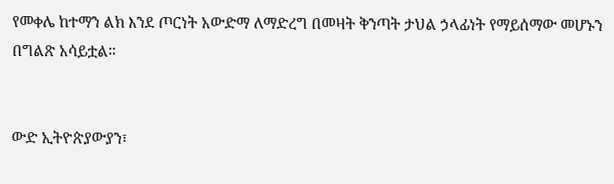የመቀሌ ከተማን ልክ እንደ ጦርነት አውድማ ለማድረግ በመዛት ቅንጣት ታህል ኃላፊነት የማይሰማው መሆኑን በግልጽ አሳይቷል።


ውድ ኢትዮጵያውያን፣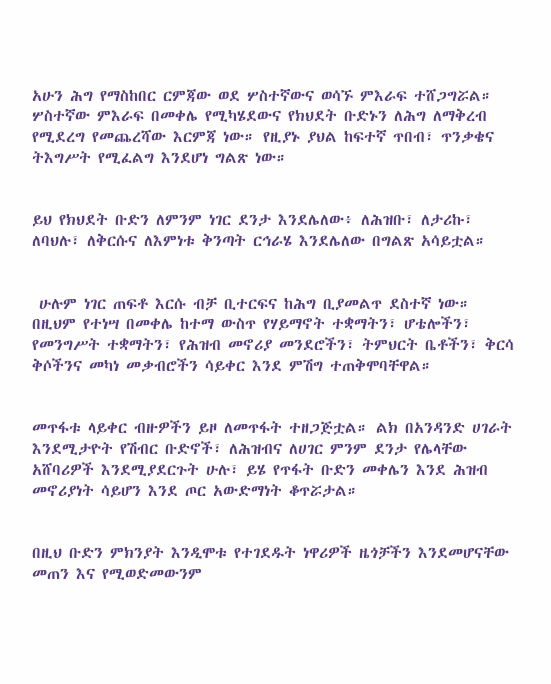አሁን ሕግ የማስከበር ርምጃው ወደ ሦስተኛውና ወሳኙ ምእራፍ ተሸጋግሯል። ሦስተኛው ምእራፍ በመቀሌ የሚካሄደውና የክህደት ቡድኑን ለሕግ ለማቅረብ የሚደረግ የመጨረሻው እርምጃ ነው። የዚያኑ ያህል ከፍተኛ ጥበብ፣ ጥንቃቄና ትእግሥት የሚፈልግ እንደሆነ ግልጽ ነው።


ይህ የክህደት ቡድን ለምንም ነገር ደንታ እንደሌለው፥ ለሕዝቡ፣ ለታሪኩ፣ ለባህሉ፣ ለቅርሱና ለእምነቱ ቅንጣት ርኅራሄ እንደሌለው በግልጽ አሳይቷል።


 ሁሉም ነገር ጠፍቶ እርሱ ብቻ ቢተርፍና ከሕግ ቢያመልጥ ደስተኛ ነው። በዚህም የተነሣ በመቀሌ ከተማ ውስጥ የሃይማኖት ተቋማትን፣ ሆቴሎችን፣ የመንግሥት ተቋማትን፣ የሕዝብ መኖሪያ መንደሮችን፣ ትምህርት ቤቶችን፣ ቅርሳ ቅሶችንና መካነ መቃብሮችን ሳይቀር እንደ ምሽግ ተጠቅሞባቸዋል።


መጥፋቱ ላይቀር ብዙዎችን ይዞ ለመጥፋት ተዘጋጅቷል። ልክ በአንዳንድ ሀገራት እንደሚታዮት የሽብር ቡድኖች፣ ለሕዝብና ለሀገር ምንም ደንታ የሌላቸው አሸባሪዎች እንደሚያደርጉት ሁሉ፣ ይሄ የጥፋት ቡድን መቀሌን እንደ ሕዝብ መኖሪያነት ሳይሆን እንደ ጦር አውድማነት ቆጥሯታል።


በዚህ ቡድን ምክንያት እንዲሞቱ የተገደዱት ነዋሪዎች ዜጎቻችን እንደመሆናቸው መጠን እና የሚወድመውንም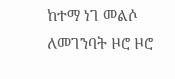ከተማ ነገ መልሶ ለመገንባት ዞሮ ዞሮ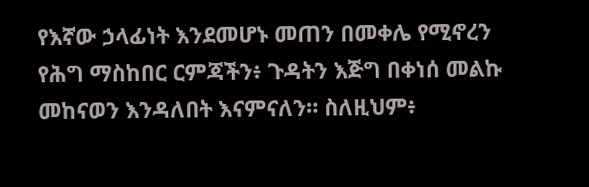የእኛው ኃላፊነት እንደመሆኑ መጠን በመቀሌ የሚኖረን የሕግ ማስከበር ርምጃችን፥ ጉዳትን እጅግ በቀነሰ መልኩ መከናወን እንዳለበት እናምናለን። ስለዚህም፥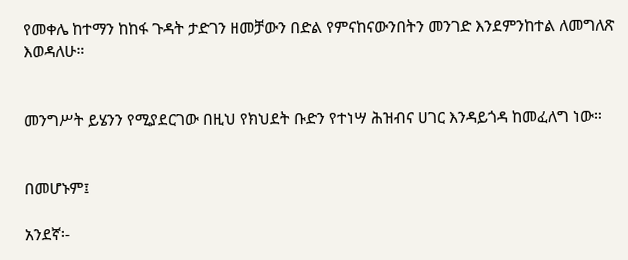የመቀሌ ከተማን ከከፋ ጉዳት ታድገን ዘመቻውን በድል የምናከናውንበትን መንገድ እንደምንከተል ለመግለጽ እወዳለሁ።


መንግሥት ይሄንን የሚያደርገው በዚህ የክህደት ቡድን የተነሣ ሕዝብና ሀገር እንዳይጎዳ ከመፈለግ ነው።


በመሆኑም፤

አንደኛ፡-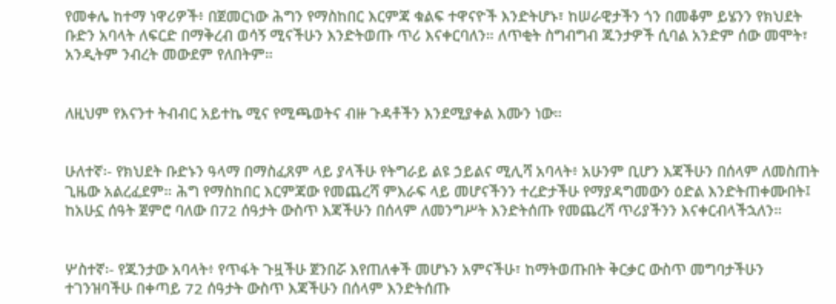የመቀሌ ከተማ ነዋሪዎች፥ በጀመርነው ሕግን የማስከበር እርምጃ ቁልፍ ተዋናዮች እንድትሆኑ፣ ከሠራዊታችን ጎን በመቆም ይሄንን የክህደት ቡድን አባላት ለፍርድ በማቅረብ ወሳኝ ሚናችሁን እንድትወጡ ጥሪ እናቀርባለን። ለጥቂት ስግብግብ ጁንታዎች ሲባል አንድም ሰው መሞት፣ አንዲትም ንብረት መውደም የለበትም።


ለዚህም የእናንተ ትብብር አይተኬ ሚና የሚጫወትና ብዙ ጉዳቶችን እንደሚያቀል እሙን ነው።


ሁለተኛ፡- የክህደት ቡድኑን ዓላማ በማስፈጸም ላይ ያላችሁ የትግራይ ልዩ ኃይልና ሚሊሻ አባላት፥ አሁንም ቢሆን እጃችሁን በሰላም ለመስጠት ጊዜው አልረፈደም። ሕግ የማስከበር እርምጃው የመጨረሻ ምእራፍ ላይ መሆናችንን ተረድታችሁ የማያዳግመውን ዕድል እንድትጠቀሙበት፤ ከአሁኗ ሰዓት ጀምሮ ባለው በ72 ሰዓታት ውስጥ እጃችሁን በሰላም ለመንግሥት እንድትሰጡ የመጨረሻ ጥሪያችንን እናቀርብላችኋለን።


ሦስተኛ፡- የጁንታው አባላት፥ የጥፋት ጉዟችሁ ጀንበሯ እየጠለቀች መሆኑን አምናችሁ፣ ከማትወጡበት ቅርቃር ውስጥ መግባታችሁን ተገንዝባችሁ በቀጣይ 72 ሰዓታት ውስጥ እጃችሁን በሰላም እንድትሰጡ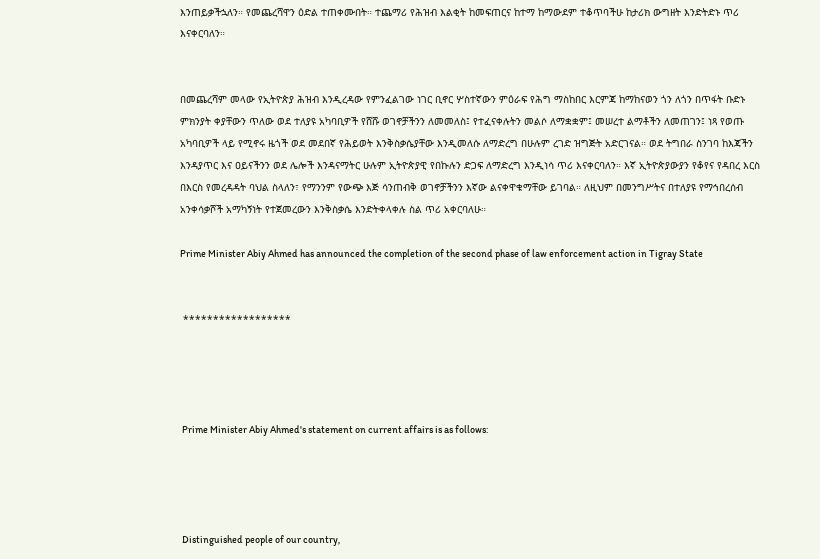እንጠይቃችኋለን። የመጨረሻዋን ዕድል ተጠቀሙበት። ተጨማሪ የሕዝብ እልቂት ከመፍጠርና ከተማ ከማውደም ተቆጥባችሁ ከታሪክ ውግዘት እንድትድኑ ጥሪ እናቀርባለን።


በመጨረሻም መላው የኢትዮጵያ ሕዝብ እንዲረዳው የምንፈልገው ነገር ቢኖር ሦስተኛውን ምዕራፍ የሕግ ማስከበር እርምጃ ከማከናወን ጎን ለጎን በጥፋት ቡድኑ ምክንያት ቀያቸውን ጥለው ወደ ተለያዩ አካባቢዎች የሸሹ ወገኖቻችንን ለመመለስ፤ የተፈናቀሉትን መልሶ ለማቋቋም፤ መሠረተ ልማቶችን ለመጠገን፤ ነጻ የወጡ አካባቢዎች ላይ የሚኖሩ ዜጎች ወደ መደበኛ የሕይወት እንቅስቃሴያቸው እንዲመለሱ ለማድረግ በሁሉም ረገድ ዝግጅት አድርገናል። ወደ ትግበራ ስንገባ ከእጃችን እንዳያጥር እና ዐይናችንን ወደ ሌሎች እንዳናማትር ሁሉም ኢትዮጵያዊ የበኩሉን ድጋፍ ለማድረግ እንዲነሳ ጥሪ እናቀርባለን። እኛ ኢትዮጵያውያን የቆየና የዳበረ እርስ በእርስ የመረዳዳት ባህል ስላለን፣ የማንንም የውጭ እጅ ሳንጠብቅ ወገኖቻችንን እኛው ልናቀዋቁማቸው ይገባል። ለዚህም በመንግሥትና በተለያዩ የማኅበረሰብ አንቀሳቃሾች አማካኝነት የተጀመረውን እንቅስቃሴ እንድትቀላቀሉ ስል ጥሪ አቀርባለሁ።

Prime Minister Abiy Ahmed has announced the completion of the second phase of law enforcement action in Tigray State


 ******************




 Prime Minister Abiy Ahmed's statement on current affairs is as follows:




 Distinguished people of our country,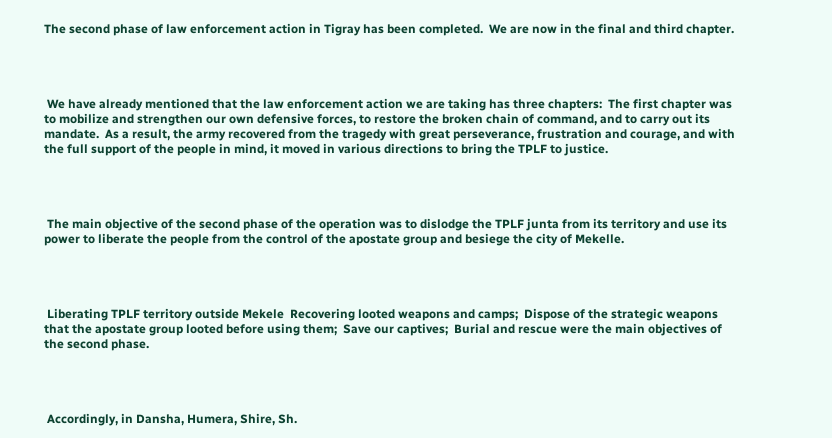The second phase of law enforcement action in Tigray has been completed.  We are now in the final and third chapter.




 We have already mentioned that the law enforcement action we are taking has three chapters:  The first chapter was to mobilize and strengthen our own defensive forces, to restore the broken chain of command, and to carry out its mandate.  As a result, the army recovered from the tragedy with great perseverance, frustration and courage, and with the full support of the people in mind, it moved in various directions to bring the TPLF to justice.




 The main objective of the second phase of the operation was to dislodge the TPLF junta from its territory and use its power to liberate the people from the control of the apostate group and besiege the city of Mekelle.




 Liberating TPLF territory outside Mekele  Recovering looted weapons and camps;  Dispose of the strategic weapons that the apostate group looted before using them;  Save our captives;  Burial and rescue were the main objectives of the second phase.




 Accordingly, in Dansha, Humera, Shire, Sh.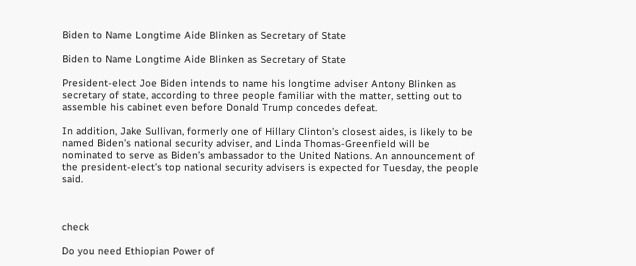Biden to Name Longtime Aide Blinken as Secretary of State

Biden to Name Longtime Aide Blinken as Secretary of State

President-elect Joe Biden intends to name his longtime adviser Antony Blinken as secretary of state, according to three people familiar with the matter, setting out to assemble his cabinet even before Donald Trump concedes defeat.

In addition, Jake Sullivan, formerly one of Hillary Clinton’s closest aides, is likely to be named Biden’s national security adviser, and Linda Thomas-Greenfield will be nominated to serve as Biden’s ambassador to the United Nations. An announcement of the president-elect’s top national security advisers is expected for Tuesday, the people said.



check

Do you need Ethiopian Power of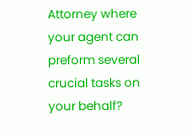Attorney where your agent can preform several crucial tasks on your behalf?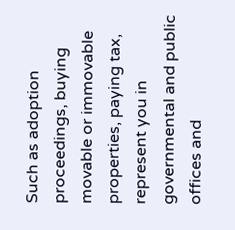Such as adoption proceedings, buying movable or immovable properties, paying tax, represent you in governmental and public offices and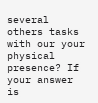several others tasks with our your physical presence? If your answer is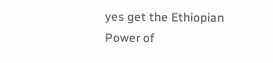yes get the Ethiopian Power of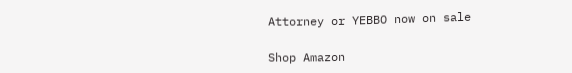Attorney or YEBBO now on sale

Shop Amazon